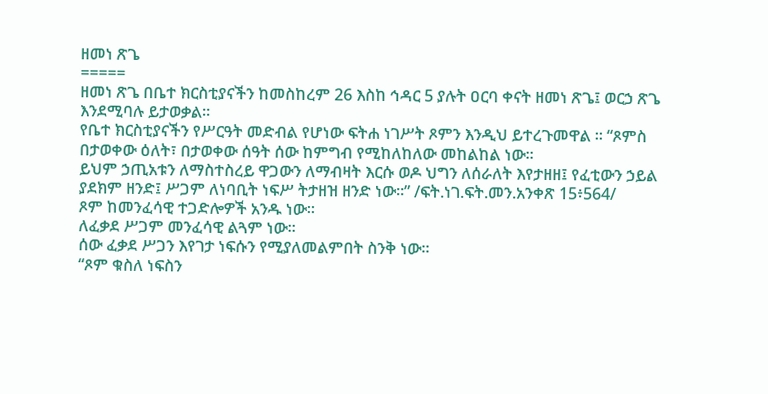ዘመነ ጽጌ
=====
ዘመነ ጽጌ በቤተ ክርስቲያናችን ከመስከረም 26 እስከ ኅዳር 5 ያሉት ዐርባ ቀናት ዘመነ ጽጌ፤ ወርኃ ጽጌ እንደሚባሉ ይታወቃል።
የቤተ ክርስቲያናችን የሥርዓት መድብል የሆነው ፍትሐ ነገሥት ጾምን እንዲህ ይተረጉመዋል ። “ጾምስ በታወቀው ዕለት፣ በታወቀው ሰዓት ሰው ከምግብ የሚከለከለው መከልከል ነው።
ይህም ኃጢአቱን ለማስተስረይ ዋጋውን ለማብዛት እርሱ ወዶ ህግን ለሰራለት እየታዘዘ፤ የፈቲውን ኃይል ያደክም ዘንድ፤ ሥጋም ለነባቢት ነፍሥ ትታዘዝ ዘንድ ነው።” /ፍት.ነገ.ፍት.መን.አንቀጽ 15፥564/
ጾም ከመንፈሳዊ ተጋድሎዎች አንዱ ነው።
ለፈቃደ ሥጋም መንፈሳዊ ልጓም ነው።
ሰው ፈቃደ ሥጋን እየገታ ነፍሱን የሚያለመልምበት ስንቅ ነው።
“ጾም ቁስለ ነፍስን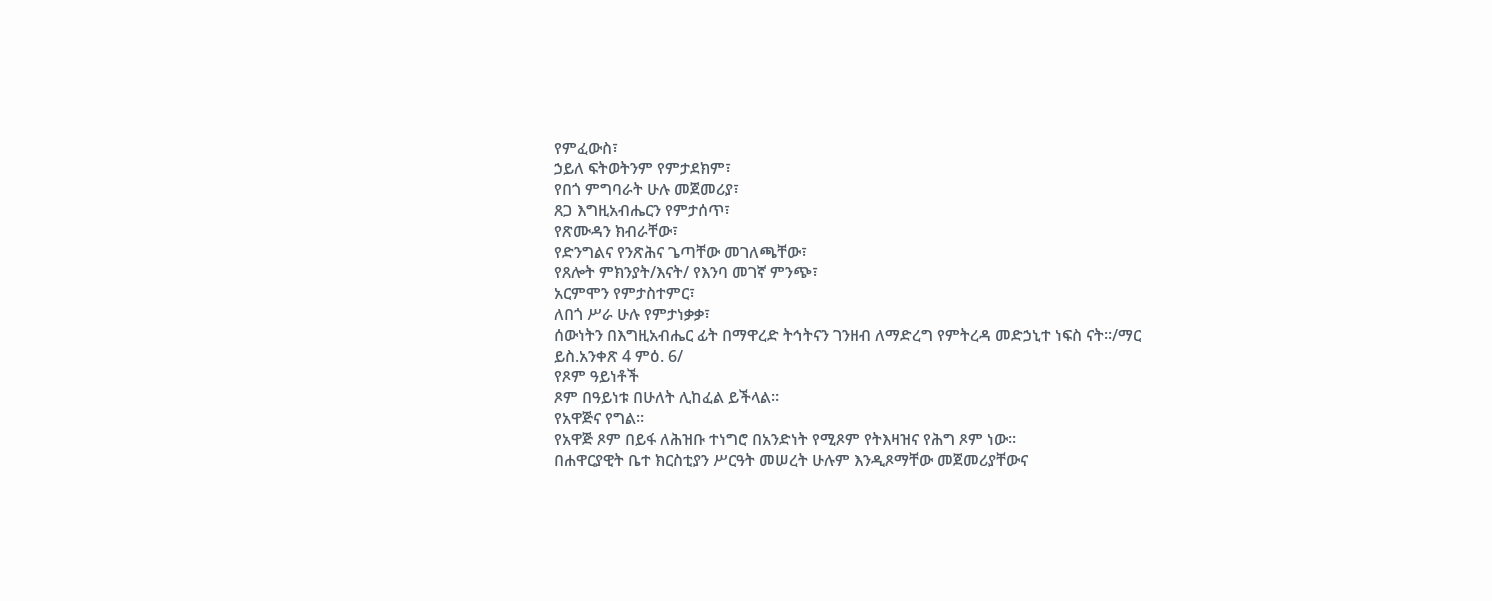የምፈውስ፣
ኃይለ ፍትወትንም የምታደክም፣
የበጎ ምግባራት ሁሉ መጀመሪያ፣
ጸጋ እግዚአብሔርን የምታሰጥ፣
የጽሙዳን ክብራቸው፣
የድንግልና የንጽሕና ጌጣቸው መገለጫቸው፣
የጸሎት ምክንያት/እናት/ የእንባ መገኛ ምንጭ፣
አርምሞን የምታስተምር፣
ለበጎ ሥራ ሁሉ የምታነቃቃ፣
ሰውነትን በእግዚአብሔር ፊት በማዋረድ ትኅትናን ገንዘብ ለማድረግ የምትረዳ መድኃኒተ ነፍስ ናት።/ማር ይስ.አንቀጽ 4 ምዕ. 6/
የጾም ዓይነቶች
ጾም በዓይነቱ በሁለት ሊከፈል ይችላል።
የአዋጅና የግል።
የአዋጅ ጾም በይፋ ለሕዝቡ ተነግሮ በአንድነት የሚጾም የትእዛዝና የሕግ ጾም ነው።
በሐዋርያዊት ቤተ ክርስቲያን ሥርዓት መሠረት ሁሉም እንዲጾማቸው መጀመሪያቸውና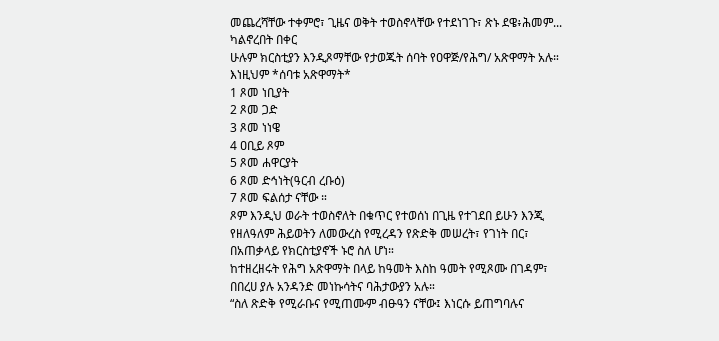መጨረሻቸው ተቀምሮ፣ ጊዜና ወቅት ተወስኖላቸው የተደነገጉ፣ ጽኑ ደዌ፥ሕመም... ካልኖረበት በቀር
ሁሉም ክርስቲያን እንዲጾማቸው የታወጁት ሰባት የዐዋጅ/የሕግ/ አጽዋማት አሉ።
እነዚህም *ሰባቱ አጽዋማት*
1 ጾመ ነቢያት
2 ጾመ ጋድ
3 ጾመ ነነዌ
4 ዐቢይ ጾም
5 ጾመ ሐዋርያት
6 ጾመ ድኅነት(ዓርብ ረቡዕ)
7 ጾመ ፍልሰታ ናቸው ።
ጾም እንዲህ ወራት ተወስኖለት በቁጥር የተወሰነ በጊዜ የተገደበ ይሁን እንጂ የዘለዓለም ሕይወትን ለመውረስ የሚረዳን የጽድቅ መሠረት፣ የገነት በር፣ በአጠቃላይ የክርስቲያኖች ኑሮ ስለ ሆነ።
ከተዘረዘሩት የሕግ አጽዋማት በላይ ከዓመት እስከ ዓመት የሚጾሙ በገዳም፣ በበረሀ ያሉ አንዳንድ መነኩሳትና ባሕታውያን አሉ።
“ስለ ጽድቅ የሚራቡና የሚጠሙም ብፁዓን ናቸው፤ እነርሱ ይጠግባሉና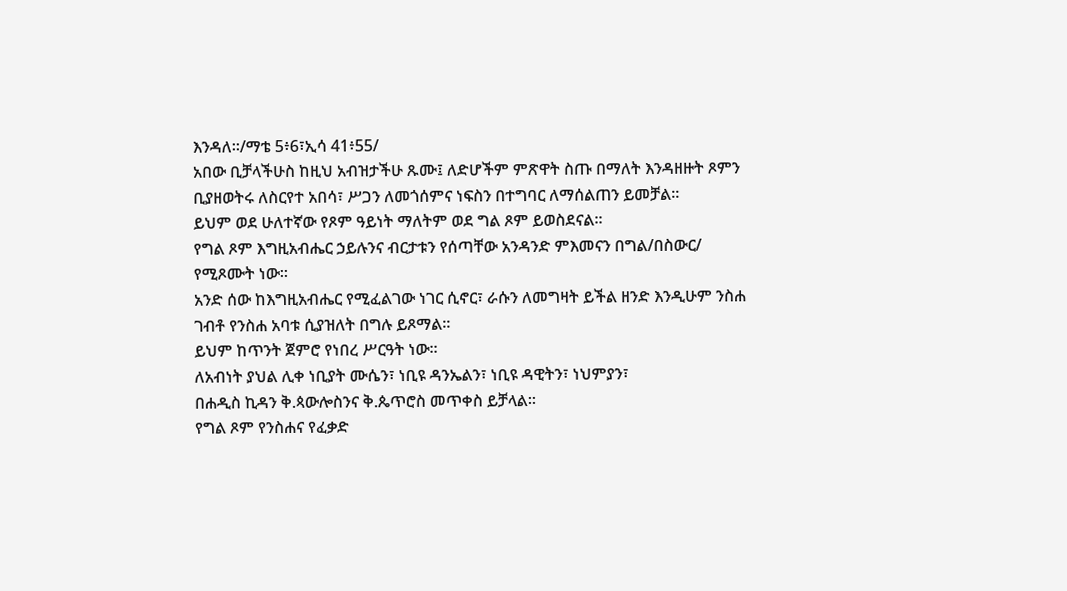እንዳለ።/ማቴ 5፥6፣ኢሳ 41፥55/
አበው ቢቻላችሁስ ከዚህ አብዝታችሁ ጹሙ፤ ለድሆችም ምጽዋት ስጡ በማለት እንዳዘዙት ጾምን ቢያዘወትሩ ለስርየተ አበሳ፣ ሥጋን ለመጎሰምና ነፍስን በተግባር ለማሰልጠን ይመቻል።
ይህም ወደ ሁለተኛው የጾም ዓይነት ማለትም ወደ ግል ጾም ይወስደናል።
የግል ጾም እግዚአብሔር ኃይሉንና ብርታቱን የሰጣቸው አንዳንድ ምእመናን በግል/በስውር/ የሚጾሙት ነው።
አንድ ሰው ከእግዚአብሔር የሚፈልገው ነገር ሲኖር፣ ራሱን ለመግዛት ይችል ዘንድ እንዲሁም ንስሐ ገብቶ የንስሐ አባቱ ሲያዝለት በግሉ ይጾማል።
ይህም ከጥንት ጀምሮ የነበረ ሥርዓት ነው።
ለአብነት ያህል ሊቀ ነቢያት ሙሴን፣ ነቢዩ ዳንኤልን፣ ነቢዩ ዳዊትን፣ ነህምያን፣
በሐዲስ ኪዳን ቅ.ጳውሎስንና ቅ.ጴጥሮስ መጥቀስ ይቻላል።
የግል ጾም የንስሐና የፈቃድ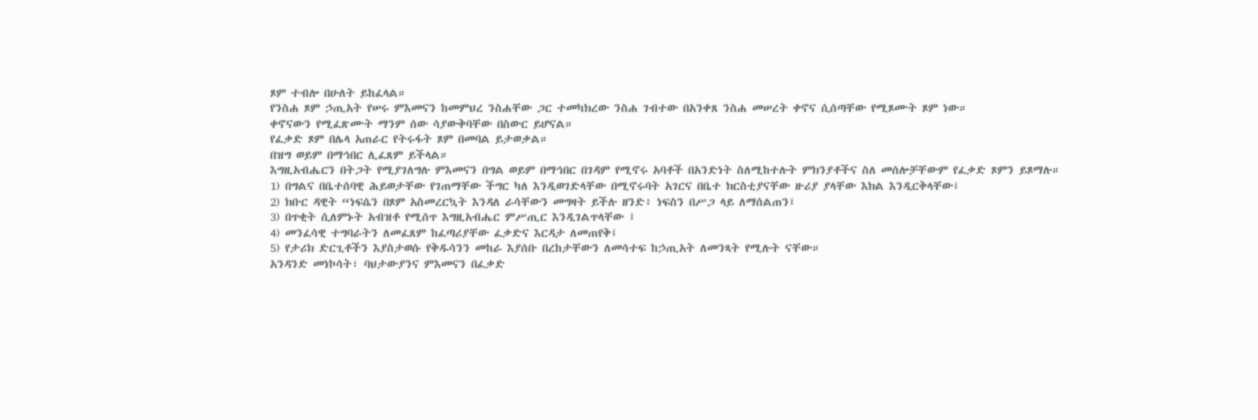ጾም ተብሎ በሁለት ይከፈላል።
የንስሐ ጾም ኃጢአት የሠሩ ምእመናን ከመምህረ ንስሐቸው ጋር ተመካክረው ንስሐ ገብተው በአንቀጸ ንስሐ መሠረት ቀኖና ሲሰጣቸው የሚጾሙት ጾም ነው።
ቀኖናውን የሚፈጽሙት ማንም ሰው ሳያውቅባቸው በስውር ይሆናል።
የፈቃድ ጾም በሌላ አጠራር የትሩፋት ጾም በመባል ይታወቃል።
በዝግ ወይም በማኅበር ሊፈጸም ይችላል።
እግዚአብሔርን በትጋት የሚያገለግሉ ምእመናን በግል ወይም በማኅበር በገዳም የሚኖሩ አባቶች በአንድነት ስለሚከተሉት ምክንያቶችና ስለ መሰሎቻቸውም የፈቃድ ጾምን ይጾማሉ።
1) በግልና በቤተሰባዊ ሕይወታቸው የገጠማቸው ችግር ካለ እንዲወገድላቸው በሚኖሩባት አገርና በቤተ ክርስቲያናቸው ዙሪያ ያላቸው እክል እንዲርቅላቸው፤
2) ክቡር ዳዊት “ነፍሴን በጾም አስመረርኳት እንዳለ ራሳቸውን መግዛት ይችሉ ዘንድ፥ ነፍስን በሥጋ ላይ ለማሰልጠን፤
3) በጥቂት ሲለምኑት አብዝቶ የሚሰጥ እግዚአብሔር ምሥጢር እንዲገልጥላቸው ፤
4) መንፈሳዊ ተግባራትን ለመፈጸም ከፈጣሪያቸው ፈቃድና እርዳታ ለመጠየቅ፤
5) የታሪክ ድርጊቶችን እያስታወሱ የቅዱሳንን መከራ እያሰቡ በረከታቸውን ለመሳተፍ ከኃጢአት ለመንጻት የሚሉት ናቸው።
አንዳንድ መነኮሳት፣ ባህታውያንና ምእመናን በፈቃድ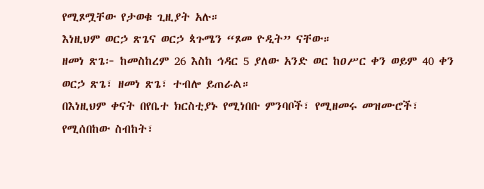የሚጾሟቸው የታወቁ ጊዚያት አሉ።
እነዚህም ወርኃ ጽጌና ወርኃ ጳጉሜን “ጾመ ዮዲት” ናቸው።
ዘመነ ጽጌ፦ ከመስከረም 26 እስከ ኅዳር 5 ያለው አንድ ወር ከዐሥር ቀን ወይም 40 ቀን ወርኃ ጽጌ፣ ዘመነ ጽጌ፣ ተብሎ ይጠራል።
በእነዚህም ቀናት በየቤተ ክርስቲያኑ የሚነበቡ ምንባቦች፣ የሚዘመሩ መዝሙሮች፣ የሚሰበከው ስብከት፣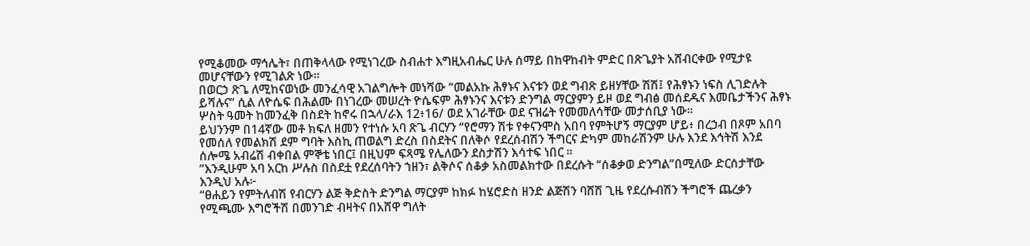የሚቆመው ማኅሌት፣ በጠቅላላው የሚነገረው ስብሐተ እግዚአብሔር ሁሉ ሰማይ በከዋከብት ምድር በጽጌያት አሸብርቀው የሚታዩ መሆናቸውን የሚገልጽ ነው።
በወርኃ ጽጌ ለሚከናወነው መንፈሳዊ አገልግሎት መነሻው “መልአኩ ሕፃኑና እናቱን ወደ ግብጽ ይዘሃቸው ሽሽ፤ የሕፃኑን ነፍስ ሊገድሉት ይሻሉና” ሲል ለዮሴፍ በሕልሙ በነገረው መሠረት ዮሴፍም ሕፃኑንና እናቱን ድንግል ማርያምን ይዞ ወደ ግብፅ መሰደዱና እመቤታችንና ሕፃኑ ሦስት ዓመት ከመንፈቅ በስደት ከኖሩ በኋላ/ራእ 12፥16/ ወደ አገራቸው ወደ ናዝሬት የመመለሳቸው መታሰቢያ ነው።
ይህንንም በ14ኛው መቶ ክፍለ ዘመን የተነሱ አባ ጽጌ ብርሃን “የሮማን ሽቱ የቀናንሞስ አበባ የምትሆኝ ማርያም ሆይ፥ በረኃብ በጾም አበባ የመሰለ የመልክሽ ደም ግባት እስኪ ጠወልግ ድረስ በስደትና በለቅሶ የደረሰብሽን ችግርና ድካም መከራሽንም ሁሉ እንደ እኅትሽ እንደ ሰሎሜ አብሬሽ ብቀበል ምኞቴ ነበር፤ በዚህም ፍጻሜ የሌለውን ደስታሽን እሳተፍ ነበር ።
”እንዲሁም አባ አርከ ሥሉስ በስደቷ የደረሰባትን ኀዘን፣ ልቅሶና ሰቆቃ አስመልክተው በደረሱት “ሰቆቃወ ድንግል”በሚለው ድርሰታቸው እንዲህ አሉ፦
“ፀሐይን የምትለብሽ የብርሃን ልጅ ቅድስት ድንግል ማርያም ከክፉ ከሄሮድስ ዘንድ ልጅሽን ባሸሽ ጊዜ የደረሱብሽን ችግሮች ጨረቃን የሚጫሙ እግሮችሽ በመንገድ ብዛትና በአሸዋ ግለት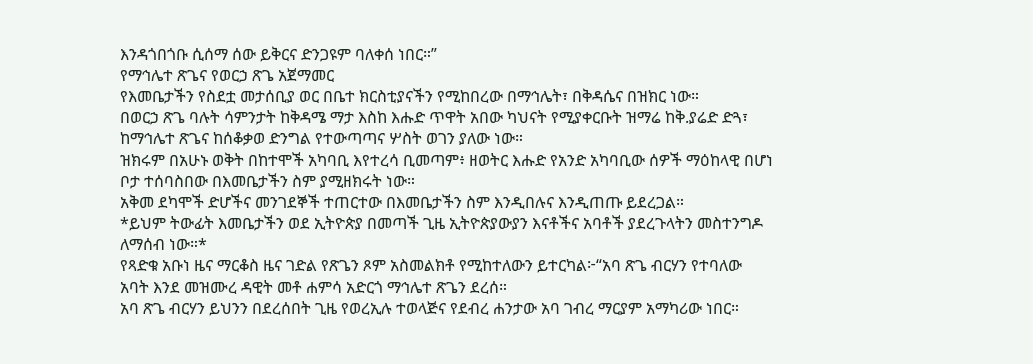እንዳጎበጎቡ ሲሰማ ሰው ይቅርና ድንጋዩም ባለቀሰ ነበር።”
የማኅሌተ ጽጌና የወርኃ ጽጌ አጀማመር
የእመቤታችን የስደቷ መታሰቢያ ወር በቤተ ክርስቲያናችን የሚከበረው በማኅሌት፣ በቅዳሴና በዝክር ነው።
በወርኃ ጽጌ ባሉት ሳምንታት ከቅዳሜ ማታ እስከ እሑድ ጥዋት አበው ካህናት የሚያቀርቡት ዝማሬ ከቅ.ያሬድ ድጓ፣ ከማኅሌተ ጽጌና ከሰቆቃወ ድንግል የተውጣጣና ሦስት ወገን ያለው ነው።
ዝክሩም በአሁኑ ወቅት በከተሞች አካባቢ እየተረሳ ቢመጣም፥ ዘወትር እሑድ የአንድ አካባቢው ሰዎች ማዕከላዊ በሆነ ቦታ ተሰባስበው በእመቤታችን ስም ያሚዘክሩት ነው።
አቅመ ደካሞች ድሆችና መንገደኞች ተጠርተው በእመቤታችን ስም እንዲበሉና እንዲጠጡ ይደረጋል።
*ይህም ትውፊት እመቤታችን ወደ ኢትዮጵያ በመጣች ጊዜ ኢትዮጵያውያን እናቶችና አባቶች ያደረጉላትን መስተንግዶ ለማሰብ ነው።*
የጻድቁ አቡነ ዜና ማርቆስ ዜና ገድል የጽጌን ጾም አስመልክቶ የሚከተለውን ይተርካል፦“አባ ጽጌ ብርሃን የተባለው አባት እንደ መዝሙረ ዳዊት መቶ ሐምሳ አድርጎ ማኅሌተ ጽጌን ደረሰ።
አባ ጽጌ ብርሃን ይህንን በደረሰበት ጊዜ የወረኢሉ ተወላጅና የደብረ ሐንታው አባ ገብረ ማርያም አማካሪው ነበር።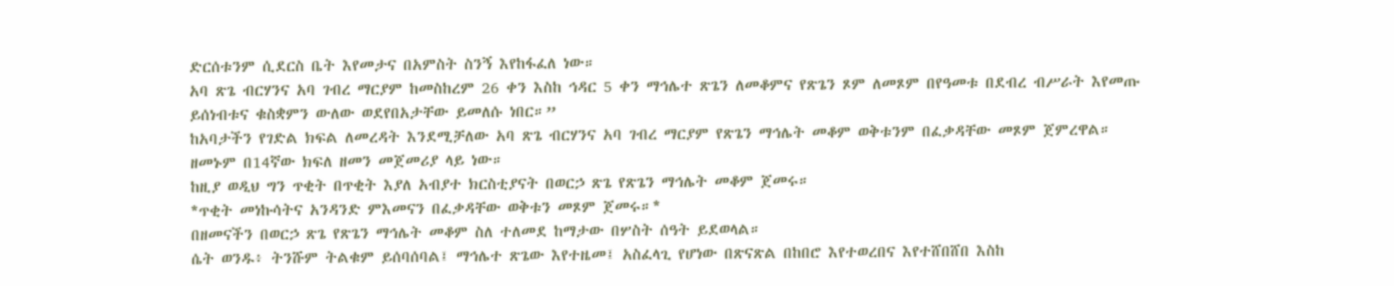ድርሰቱንም ሲደርስ ቤት እየመታና በአምስት ስንኝ እየከፋፈለ ነው።
አባ ጽጌ ብርሃንና አባ ገብረ ማርያም ከመስከረም 26 ቀን እስከ ኅዳር 5 ቀን ማኅሌተ ጽጌን ለመቆምና የጽጌን ጾም ለመጾም በየዓመቱ በደብረ ብሥራት እየመጡ ይሰነብቱና ቁስቋምን ውለው ወደየበአታቸው ይመለሱ ነበር።”
ከአባታችን የገድል ክፍል ለመረዳት እንደሚቻለው አባ ጽጌ ብርሃንና አባ ገብረ ማርያም የጽጌን ማኅሌት መቆም ወቅቱንም በፈቃዳቸው መጾም ጀምረዋል።
ዘመኑም በ14ኛው ክፍለ ዘመን መጀመሪያ ላይ ነው።
ከዚያ ወዲህ ግን ጥቂት በጥቂት እያለ አብያተ ክርስቲያናት በወርኃ ጽጌ የጽጌን ማኅሌት መቆም ጀመሩ።
*ጥቂት መነኩሳትና አንዳንድ ምእመናን በፈቃዳቸው ወቅቱን መጾም ጀመሩ።*
በዘመናችን በወርኃ ጽጌ የጽጌን ማኅሌት መቆም ስለ ተለመደ ከማታው በሦስት ሰዓት ይደወላል።
ሴት ወንዱ፥ ትንሹም ትልቁም ይሰባሰባል፤ ማኅሌተ ጽጌው እየተዜመ፤ አስፈላጊ የሆነው በጽናጽል በከበሮ እየተወረበና እየተሸበሸበ እስከ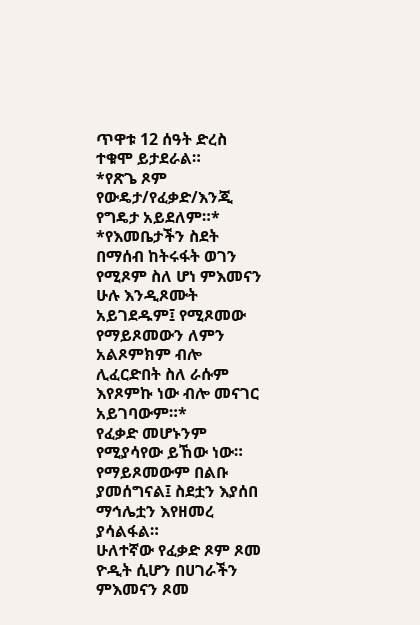ጥዋቱ 12 ሰዓት ድረስ ተቁሞ ይታደራል።
*የጽጌ ጾም የውዴታ/የፈቃድ/እንጂ የግዴታ አይደለም።*
*የእመቤታችን ስደት በማሰብ ከትሩፋት ወገን የሚጾም ስለ ሆነ ምእመናን ሁሉ እንዲጾሙት አይገደዱም፤ የሚጾመው የማይጾመውን ለምን አልጾምክም ብሎ ሊፈርድበት ስለ ራሱም እየጾምኩ ነው ብሎ መናገር አይገባውም።*
የፈቃድ መሆኑንም የሚያሳየው ይኸው ነው።
የማይጾመውም በልቡ ያመሰግናል፤ ስደቷን እያሰበ ማኅሌቷን እየዘመረ ያሳልፋል።
ሁለተኛው የፈቃድ ጾም ጾመ ዮዲት ሲሆን በሀገራችን ምእመናን ጾመ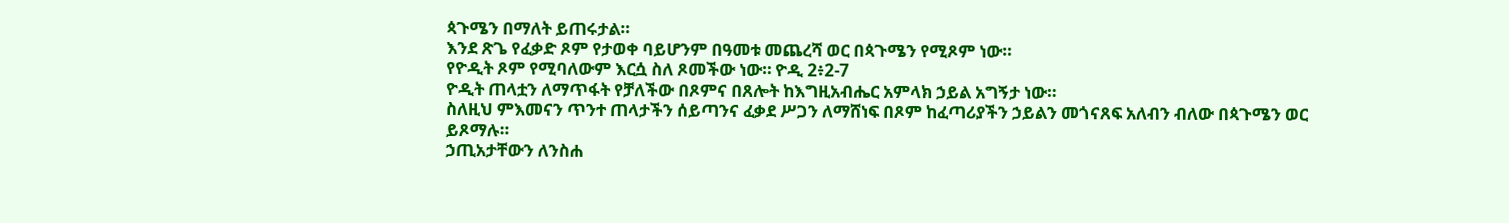ጳጉሜን በማለት ይጠሩታል።
እንደ ጽጌ የፈቃድ ጾም የታወቀ ባይሆንም በዓመቱ መጨረሻ ወር በጳጉሜን የሚጾም ነው።
የዮዲት ጾም የሚባለውም እርሷ ስለ ጾመችው ነው። ዮዲ 2፥2-7
ዮዲት ጠላቷን ለማጥፋት የቻለችው በጾምና በጸሎት ከእግዚአብሔር አምላክ ኃይል አግኝታ ነው።
ስለዚህ ምእመናን ጥንተ ጠላታችን ሰይጣንና ፈቃደ ሥጋን ለማሸነፍ በጾም ከፈጣሪያችን ኃይልን መጎናጸፍ አለብን ብለው በጳጉሜን ወር ይጾማሉ።
ኃጢአታቸውን ለንስሐ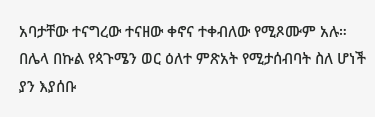አባታቸው ተናግረው ተናዘው ቀኖና ተቀብለው የሚጾሙም አሉ።
በሌላ በኩል የጳጉሜን ወር ዕለተ ምጽአት የሚታሰብባት ስለ ሆነች ያን እያሰቡ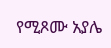የሚጾሙ አያሌ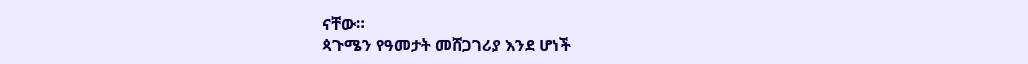ናቸው።
ጳጉሜን የዓመታት መሸጋገሪያ እንደ ሆነች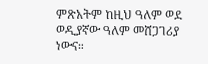ምጽአትም ከዚህ ዓለም ወደ ወዲያኛው ዓለም መሸጋገሪያ ነውና።